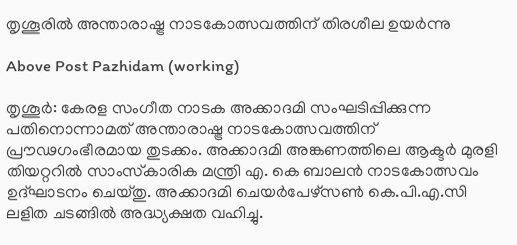തൃശൂരിൽ അന്താരാഷ്ട്ര നാടകോത്സവത്തിന് തിരശീല ഉയർന്നു

Above Post Pazhidam (working)

തൃശൂർ: കേരള സംഗീത നാടക അക്കാദമി സംഘടിപ്പിക്കുന്ന പതിനൊന്നാമത് അന്താരാഷ്ട്ര നാടകോത്സവത്തിന് പ്രൗഢഗംഭീരമായ തുടക്കം. അക്കാദമി അങ്കണത്തിലെ ആക്ടർ മുരളി തിയറ്ററിൽ സാംസ്‌കാരിക മന്ത്രി എ. കെ ബാലൻ നാടകോത്സവം ഉദ്‌ഘാടനം ചെയ്തു. അക്കാദമി ചെയർപേഴ്‌സൺ കെ.പി.എ.സി ലളിത ചടങ്ങിൽ അദ്ധ്യക്ഷത വഹിച്ചു.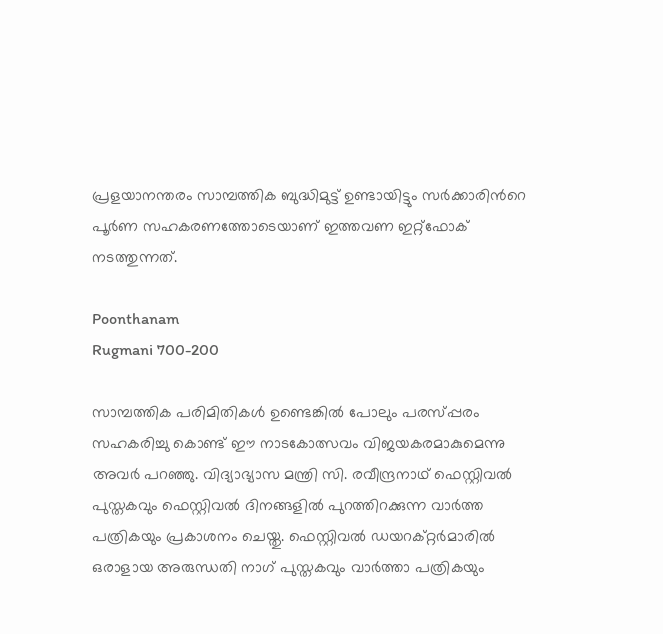പ്രളയാനന്തരം സാമ്പത്തിക ബുദ്ധിമുട്ട് ഉണ്ടായിട്ടും സർക്കാരിൻറെ പൂർണ സഹകരണത്തോടെയാണ് ഇത്തവണ ഇറ്റ്‌ഫോക് നടത്തുന്നത്.

Poonthanam
Rugmani 700-200

സാമ്പത്തിക പരിമിതികൾ ഉണ്ടെങ്കിൽ പോലും പരസ്പ്പരം സഹകരിച്ചു കൊണ്ട് ഈ നാടകോത്സവം വിജയകരമാകുമെന്നു അവർ പറഞ്ഞു. വിദ്യാഭ്യാസ മന്ത്രി സി. രവീന്ദ്രനാഥ് ഫെസ്റ്റിവൽ പുസ്തകവും ഫെസ്റ്റിവൽ ദിനങ്ങളിൽ പുറത്തിറക്കുന്ന വാർത്ത പത്രികയും പ്രകാശനം ചെയ്തു. ഫെസ്റ്റിവൽ ഡയറക്റ്റർമാരിൽ ഒരാളായ അരുന്ധതി നാഗ് പുസ്തകവും വാർത്താ പത്രികയും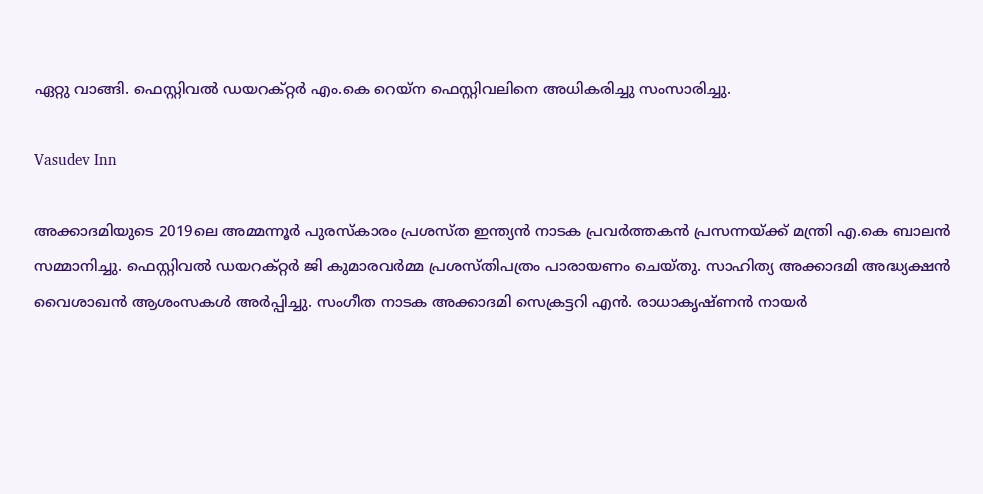ഏറ്റു വാങ്ങി. ഫെസ്റ്റിവൽ ഡയറക്റ്റർ എം.കെ റെയ്ന ഫെസ്റ്റിവലിനെ അധികരിച്ചു സംസാരിച്ചു.

Vasudev Inn

അക്കാദമിയുടെ 2019ലെ അമ്മന്നൂർ പുരസ്‌കാരം പ്രശസ്ത ഇന്ത്യൻ നാടക പ്രവർത്തകൻ പ്രസന്നയ്ക്ക് മന്ത്രി എ.കെ ബാലൻ സമ്മാനിച്ചു. ഫെസ്റ്റിവൽ ഡയറക്റ്റർ ജി കുമാരവർമ്മ പ്രശസ്തിപത്രം പാരായണം ചെയ്തു. സാഹിത്യ അക്കാദമി അദ്ധ്യക്ഷൻ വൈശാഖൻ ആശംസകൾ അർപ്പിച്ചു. സംഗീത നാടക അക്കാദമി സെക്രട്ടറി എൻ. രാധാകൃഷ്ണൻ നായർ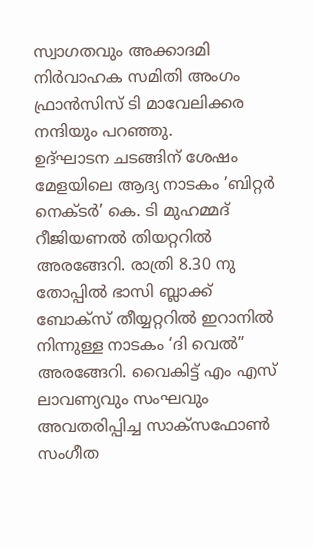സ്വാഗതവും അക്കാദമി നിർവാഹക സമിതി അംഗം ഫ്രാൻസിസ് ടി മാവേലിക്കര നന്ദിയും പറഞ്ഞു.
ഉദ്‌ഘാടന ചടങ്ങിന് ശേഷം മേളയിലെ ആദ്യ നാടകം ’ബിറ്റർ നെക്ടർ’ കെ. ടി മുഹമ്മദ് റീജിയണൽ തിയറ്ററിൽ അരങ്ങേറി. രാത്രി 8.30 നു തോപ്പിൽ ഭാസി ബ്ലാക്ക് ബോക്സ് തീയ്യറ്ററിൽ ഇറാനിൽ നിന്നുള്ള നാടകം ‘ദി വെൽ” അരങ്ങേറി. വൈകിട്ട് എം എസ് ലാവണ്യവും സംഘവും അവതരിപ്പിച്ച സാക്സഫോൺ സംഗീത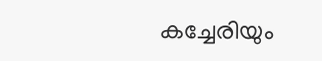കച്ചേരിയും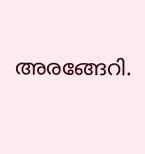അരങ്ങേറി.